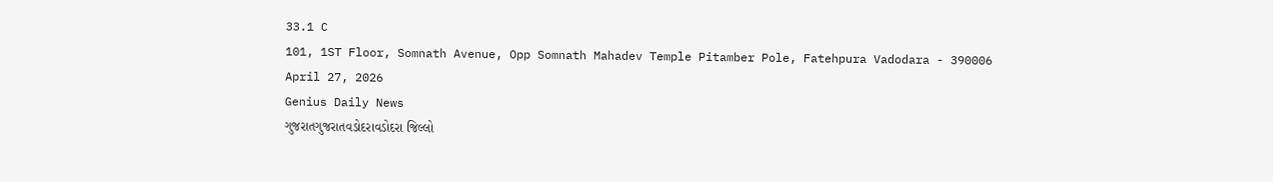33.1 C
101, 1ST Floor, Somnath Avenue, Opp Somnath Mahadev Temple Pitamber Pole, Fatehpura Vadodara - 390006
April 27, 2026
Genius Daily News
ગુજરાતગુજરાતવડોદરાવડોદરા જિલ્લો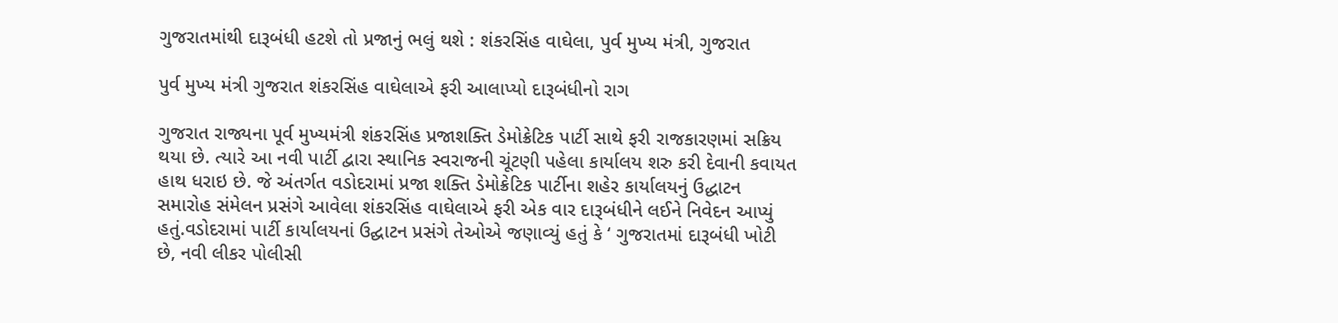ગુજરાતમાંથી દારૂબંધી હટશે તો પ્રજાનું ભલું થશે : શંકરસિંહ વાઘેલા, પુર્વ મુખ્ય મંત્રી, ગુજરાત

પુર્વ મુખ્ય મંત્રી ગુજરાત શંકરસિંહ વાઘેલાએ ફરી આલાપ્યો દારૂબંધીનો રાગ

ગુજરાત રાજ્યના પૂર્વ મુખ્યમંત્રી શંકરસિંહ પ્રજાશક્તિ ડેમોક્રેટિક પાર્ટી સાથે ફરી રાજકારણમાં સક્રિય થયા છે. ત્યારે આ નવી પાર્ટી દ્વારા સ્થાનિક સ્વરાજની ચૂંટણી પહેલા કાર્યાલય શરુ કરી દેવાની કવાયત હાથ ધરાઇ છે. જે અંતર્ગત વડોદરામાં પ્રજા શક્તિ ડેમોક્રેટિક પાર્ટીના શહેર કાર્યાલયનું ઉદ્ધાટન સમારોહ સંમેલન પ્રસંગે આવેલા શંકરસિંહ વાઘેલાએ ફરી એક વાર દારૂબંધીને લઈને નિવેદન આપ્યું હતું.વડોદરામાં પાર્ટી કાર્યાલયનાં ઉદ્ઘાટન પ્રસંગે તેઓએ જણાવ્યું હતું કે ‘ ગુજરાતમાં દારૂબંધી ખોટી છે, નવી લીકર પોલીસી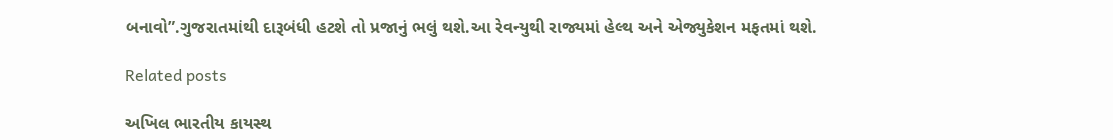બનાવો”.ગુજરાતમાંથી દારૂબંધી હટશે તો પ્રજાનું ભલું થશે.આ રેવન્યુથી રાજ્યમાં હેલ્થ અને એજ્યુકેશન મફતમાં થશે.

Related posts

અખિલ ભારતીય કાયસ્થ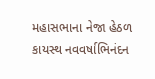મહાસભાના નેજા હેઠળ કાયસ્થ નવવર્ષાભિનંદન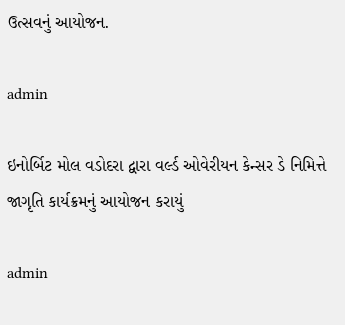ઉત્સવનું આયોજન.

admin

ઇનોર્બિટ મોલ વડોદરા દ્વારા વર્લ્ડ ઓવેરીયન કેન્સર ડે નિમિત્તે જાગૃતિ કાર્યક્રમનું આયોજન કરાયું

admin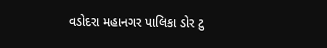વડોદરા મહાનગર પાલિકા ડોર ટુ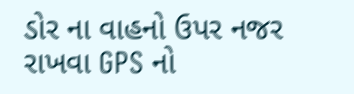ડોર ના વાહનો ઉપર નજર રાખવા GPS નો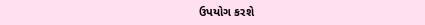ઉપયોગ કરશે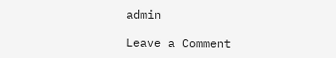admin

Leave a Comment